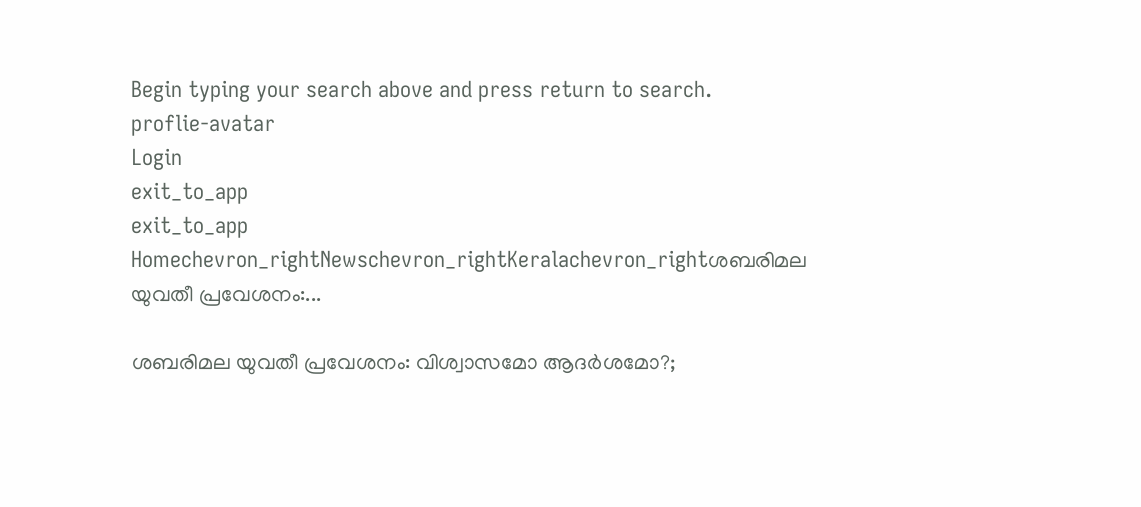Begin typing your search above and press return to search.
proflie-avatar
Login
exit_to_app
exit_to_app
Homechevron_rightNewschevron_rightKeralachevron_rightശബരിമല യുവതീ പ്രവേശനം:...

ശബരിമല യുവതീ പ്രവേശനം: വിശ്വാസമോ ആദർശമോ?;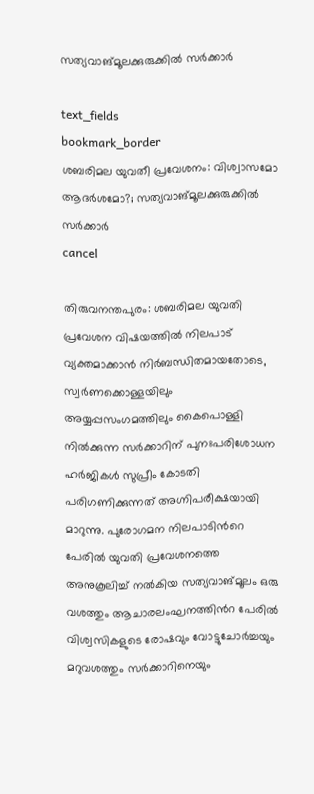സത്യവാങ്മൂലക്കുരുക്കിൽ സർക്കാർ

text_fields
bookmark_border
ശബരിമല യുവതീ പ്രവേശനം: വിശ്വാസമോ ആദർശമോ?; സത്യവാങ്മൂലക്കുരുക്കിൽ സർക്കാർ
cancel

തിരുവനന്തപുരം: ശബരിമല യുവതി പ്രവേശന വിഷയത്തിൽ നിലപാട് വ്യക്തമാക്കാൻ നിർബന്ധിതമായതോടെ, സ്വർണക്കൊള്ളയിലും അയ്യപ്പസംഗമത്തിലും കൈപൊള്ളി നിൽക്കുന്ന സർക്കാറിന് പുനഃപരിശോധന ഹർജികൾ സുപ്രീം കോടതി പരിഗണിക്കുന്നത് അഗ്നിപരീക്ഷയായി മാറുന്നു. പുരോഗമന നിലപാടിന്‍റെ പേരിൽ യുവതി പ്രവേശനത്തെ അനുകൂലിച്ച് നൽകിയ സത്യവാങ്മൂലം ഒരു വശത്തും ആചാരലംഘനത്തിന്‍റ പേരിൽ വിശ്വസികളുടെ രോഷവും വോട്ടുചോർച്ചയും മറുവശത്തും സർക്കാറിനെയും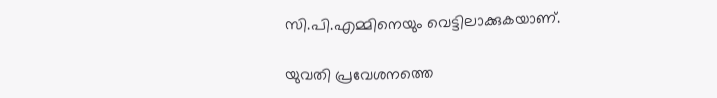സി.പി.എമ്മിനെയും വെട്ടിലാക്കുകയാണ്.

യുവതി പ്രവേശനത്തെ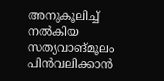അനുകൂലിച്ച് നൽകിയ സത്യവാങ്മൂലം പിൻവലിക്കാൻ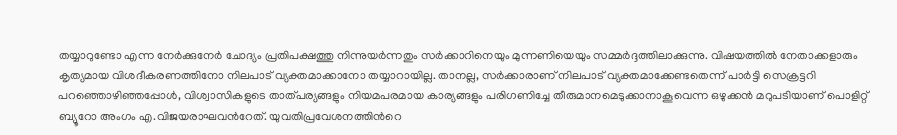തയ്യാറുണ്ടോ എന്ന നേർക്കുനേർ ചോദ്യം പ്രതിപക്ഷത്തു നിന്നുയർന്നതും സർക്കാറിനെയും മുന്നണിയെയും സമ്മർദ്ദത്തിലാക്കുന്നു. വിഷയത്തിൽ നേതാക്കളാരും കൃത്യമായ വിശദീകരണത്തിനോ നിലപാട് വ്യക്തമാക്കാനോ തയ്യാറായില്ല. താനല്ല, സർക്കാരാണ് നിലപാട് വ്യക്തമാക്കേണ്ടതെന്ന് പാർട്ടി സെക്രട്ടറി പറഞ്ഞൊഴിഞ്ഞപ്പോൾ, വിശ്വാസികളുടെ താത്പര്യങ്ങളും നിയമപരമായ കാര്യങ്ങളും പരിഗണിച്ചേ തീരുമാനമെടുക്കാനാകൂവെന്ന ഒഴുക്കൻ മറുപടിയാണ് പൊളിറ്റ് ബ്യൂറോ അംഗം എ.വിജയരാഘവന്‍റേത്. യുവതിപ്രവേശനത്തിന്‍റെ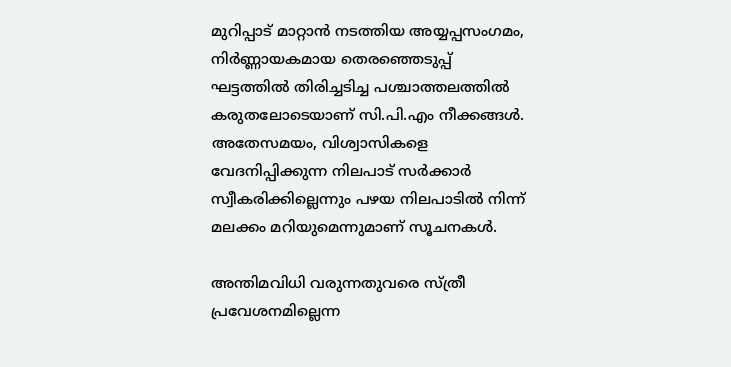മുറിപ്പാട് മാറ്റാൻ നടത്തിയ അയ്യപ്പസംഗമം, നിർണ്ണായകമായ തെരഞ്ഞെടുപ്പ് ഘട്ടത്തിൽ തിരിച്ചടിച്ച പശ്ചാത്തലത്തിൽ കരുതലോടെയാണ് സി.പി.എം നീക്കങ്ങൾ. അതേസമയം, വിശ്വാസികളെ വേദനിപ്പിക്കുന്ന നിലപാട് സർക്കാർ സ്വീകരിക്കില്ലെന്നും പഴയ നിലപാടിൽ നിന്ന് മലക്കം മറിയുമെന്നുമാണ് സൂചനകൾ.

അന്തിമവിധി വരുന്നതുവരെ സ്ത്രീ പ്രവേശനമില്ലെന്ന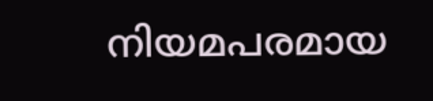നിയമപരമായ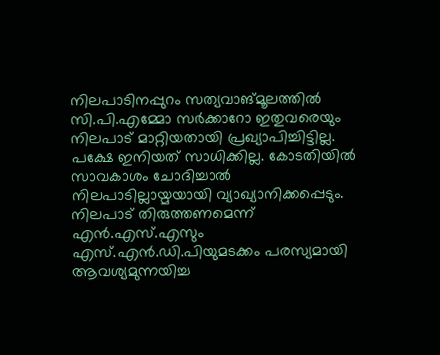നിലപാടിനപ്പുറം സത്യവാങ്മൂലത്തിൽ സി.പി.എമ്മോ സർക്കാറോ ഇതുവരെയും നിലപാട് മാറ്റിയതായി പ്രഖ്യാപിച്ചിട്ടില്ല. പക്ഷേ ഇനിയത് സാധിക്കില്ല. കോടതിയിൽ സാവകാശം ചോദിച്ചാൽ നിലപാടില്ലായ്മയായി വ്യാഖ്യാനിക്കപ്പെടും. നിലപാട് തിരുത്തണമെന്ന് എൻ.എസ്.എസും എസ്.എൻ.ഡി.പിയുമടക്കം പരസ്യമായി ആവശ്യമുന്നയിച്ച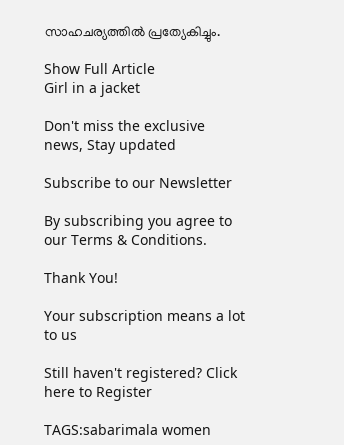സാഹചര്യത്തിൽ പ്രത്യേകിച്ചും.

Show Full Article
Girl in a jacket

Don't miss the exclusive news, Stay updated

Subscribe to our Newsletter

By subscribing you agree to our Terms & Conditions.

Thank You!

Your subscription means a lot to us

Still haven't registered? Click here to Register

TAGS:sabarimala women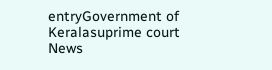entryGovernment of Keralasuprime court
News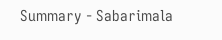Summary - Sabarimala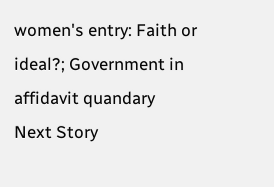women's entry: Faith or ideal?; Government in affidavit quandary
Next Story